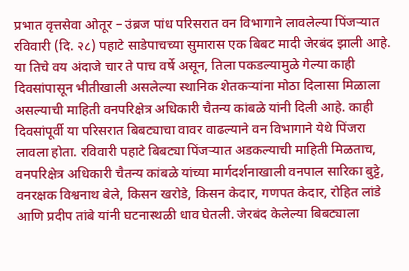प्रभात वृत्तसेवा ओतूर – उंब्रज पांध परिसरात वन विभागाने लावलेल्या पिंजऱ्यात रविवारी (दि. २८) पहाटे साडेपाचच्या सुमारास एक बिबट मादी जेरबंद झाली आहे. या तिचे वय अंदाजे चार ते पाच वर्षे असून, तिला पकडल्यामुळे गेल्या काही दिवसांपासून भीतीखाली असलेल्या स्थानिक शेतकऱ्यांना मोठा दिलासा मिळाला असल्याची माहिती वनपरिक्षेत्र अधिकारी चैतन्य कांबळे यांनी दिली आहे. काही दिवसांपूर्वी या परिसरात बिबट्याचा वावर वाढल्याने वन विभागाने येथे पिंजरा लावला होता. रविवारी पहाटे बिबट्या पिंजऱ्यात अडकल्याची माहिती मिळताच, वनपरिक्षेत्र अधिकारी चैतन्य कांबळे यांच्या मार्गदर्शनाखाली वनपाल सारिका बुट्टे, वनरक्षक विश्वनाथ बेले, किसन खरोडे, किसन केदार, गणपत केदार, रोहित लांडे आणि प्रदीप तांबे यांनी घटनास्थळी धाव घेतली. जेरबंद केलेल्या बिबट्याला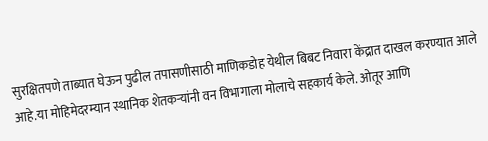सुरक्षितपणे ताब्यात घेऊन पुढील तपासणीसाठी माणिकडोह येथील बिबट निवारा केंद्रात दाखल करण्यात आले आहे.या मोहिमेदरम्यान स्थानिक शेतकऱ्यांनी वन विभागाला मोलाचे सहकार्य केले. ओतूर आणि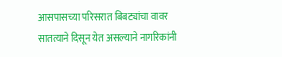आसपासच्या परिसरात बिबट्यांचा वावर सातत्याने दिसून येत असल्याने नागरिकांनी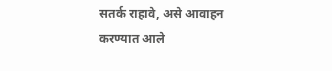सतर्क राहावे, असे आवाहन करण्यात आले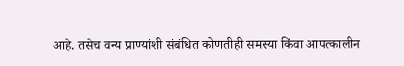आहे. तसेच वन्य प्राण्यांशी संबंधित कोणतीही समस्या किंवा आपत्कालीन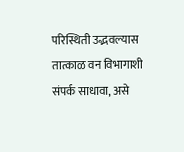परिस्थिती उद्भवल्यास तात्काळ वन विभागाशी संपर्क साधावा, असे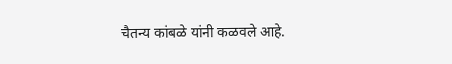चैतन्य कांबळे यांनी कळवले आहे.